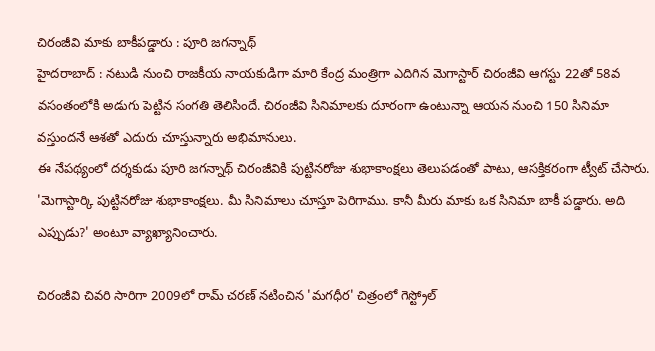చిరంజీవి మాకు బాకీపడ్డారు : పూరి జగన్నాథ్
హైదరాబాద్ : నటుడి నుంచి రాజకీయ నాయకుడిగా మారి కేంద్ర మంత్రిగా ఎదిగిన మెగాస్టార్ చిరంజీవి ఆగస్టు 22తో 58వ వసంతంలోకి అడుగు పెట్టిన సంగతి తెలిసిందే. చిరంజీవి సినిమాలకు దూరంగా ఉంటున్నా ఆయన నుంచి 150 సినిమా వస్తుందనే ఆశతో ఎదురు చూస్తున్నారు అభిమానులు.
ఈ నేపథ్యంలో దర్శకుడు పూరి జగన్నాథ్ చిరంజీవికి పుట్టినరోజు శుభాకాంక్షలు తెలుపడంతో పాటు, ఆసక్తికరంగా ట్వీట్ చేసారు. 'మెగాస్టార్కి పుట్టినరోజు శుభాకాంక్షలు. మీ సినిమాలు చూస్తూ పెరిగాము. కానీ మీరు మాకు ఒక సినిమా బాకీ పడ్డారు. అది ఎప్పుడు?' అంటూ వ్యాఖ్యానించారు.

చిరంజీవి చివరి సారిగా 2009లో రామ్ చరణ్ నటించిన 'మగధీర' చిత్రంలో గెస్ట్రోల్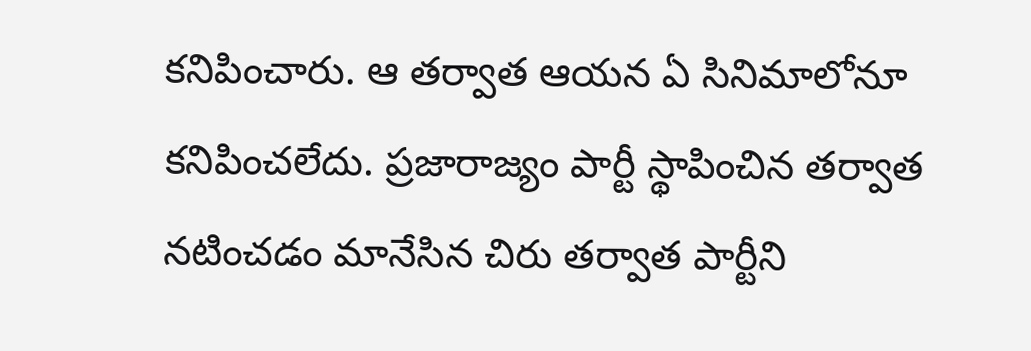కనిపించారు. ఆ తర్వాత ఆయన ఏ సినిమాలోనూ కనిపించలేదు. ప్రజారాజ్యం పార్టీ స్థాపించిన తర్వాత నటించడం మానేసిన చిరు తర్వాత పార్టీని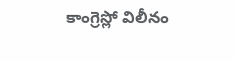కాంగ్రెస్లో విలీనం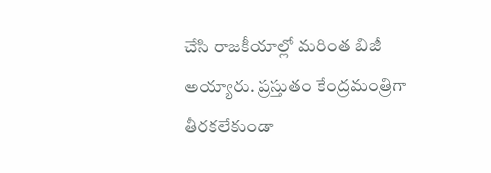చేసి రాజకీయాల్లో మరింత బిజీ అయ్యారు. ప్రస్తుతం కేంద్రమంత్రిగా తీరకలేకుండా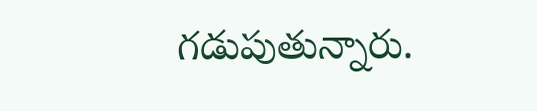గడుపుతున్నారు.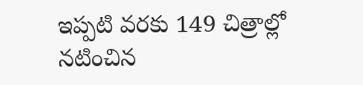ఇప్పటి వరకు 149 చిత్రాల్లో నటించిన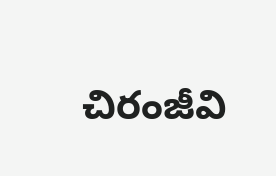చిరంజీవి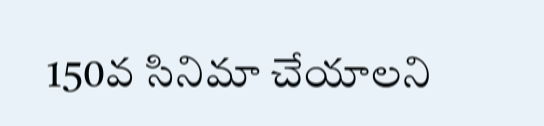150వ సినిమా చేయాలని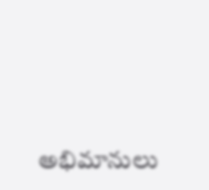అభిమానులు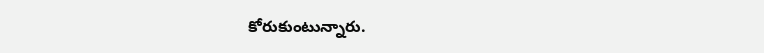కోరుకుంటున్నారు.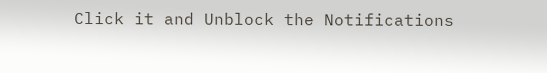Click it and Unblock the Notifications